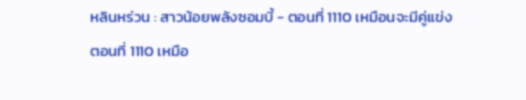หลินหร่วน : สาวน้อยพลังซอมบี้ - ตอนที่ 1110 เหมือนจะมีคู่แข่ง
ตอนที่ 1110 เหมือ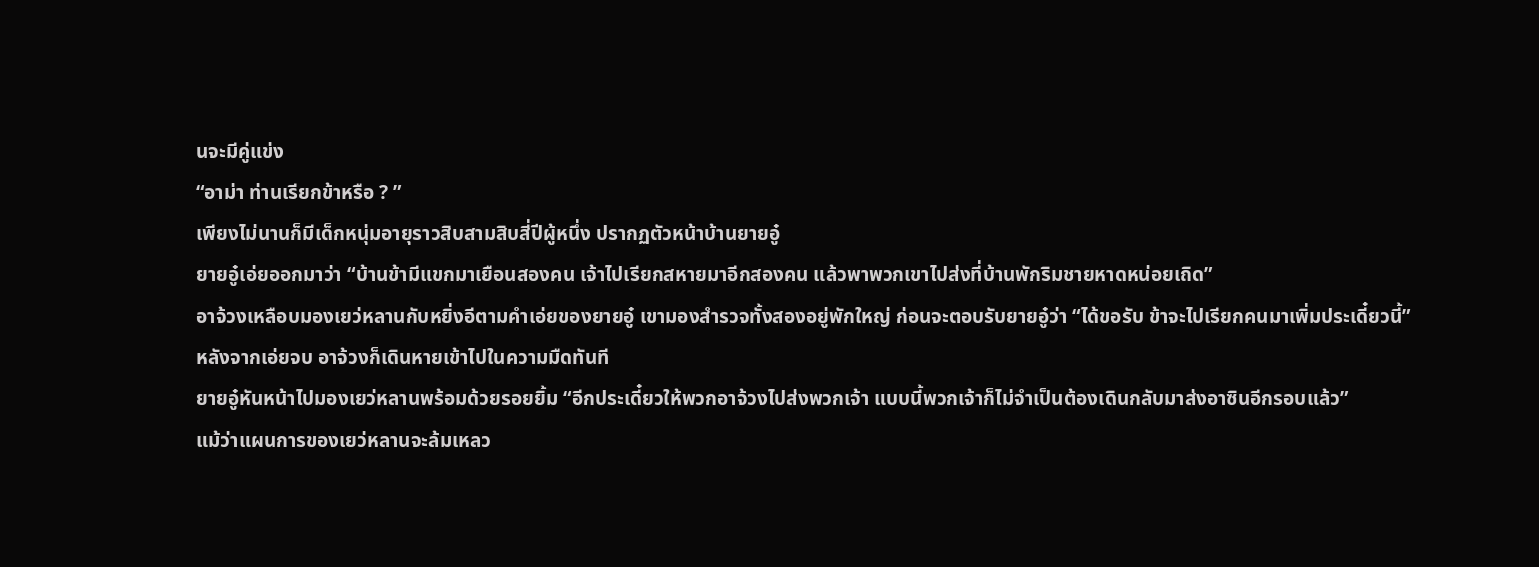นจะมีคู่แข่ง
“อาม่า ท่านเรียกข้าหรือ ? ”
เพียงไม่นานก็มีเด็กหนุ่มอายุราวสิบสามสิบสี่ปีผู้หนึ่ง ปรากฏตัวหน้าบ้านยายอู๋
ยายอู๋เอ่ยออกมาว่า “บ้านข้ามีแขกมาเยือนสองคน เจ้าไปเรียกสหายมาอีกสองคน แล้วพาพวกเขาไปส่งที่บ้านพักริมชายหาดหน่อยเถิด”
อาจ้วงเหลือบมองเยว่หลานกับหยิ่งอีตามคำเอ่ยของยายอู๋ เขามองสำรวจทั้งสองอยู่พักใหญ่ ก่อนจะตอบรับยายอู๋ว่า “ได้ขอรับ ข้าจะไปเรียกคนมาเพิ่มประเดี๋ยวนี้”
หลังจากเอ่ยจบ อาจ้วงก็เดินหายเข้าไปในความมืดทันที
ยายอู๋หันหน้าไปมองเยว่หลานพร้อมด้วยรอยยิ้ม “อีกประเดี๋ยวให้พวกอาจ้วงไปส่งพวกเจ้า แบบนี้พวกเจ้าก็ไม่จำเป็นต้องเดินกลับมาส่งอาซินอีกรอบแล้ว”
แม้ว่าแผนการของเยว่หลานจะล้มเหลว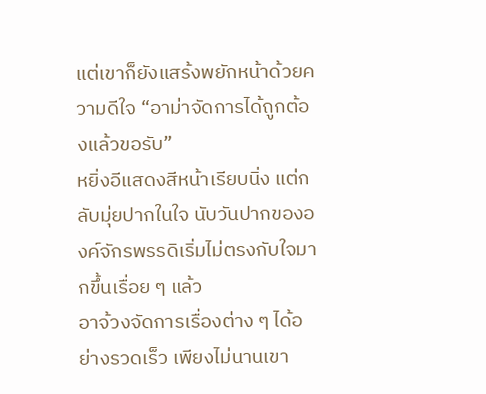แต่เขาก็ยังแสร้งพยักหน้าด้วยความดีใจ “อาม่าจัดการได้ถูกต้องแล้วขอรับ”
หยิ่งอีแสดงสีหน้าเรียบนิ่ง แต่กลับมุ่ยปากในใจ นับวันปากขององค์จักรพรรดิเริ่มไม่ตรงกับใจมากขึ้นเรื่อย ๆ แล้ว
อาจ้วงจัดการเรื่องต่าง ๆ ได้อย่างรวดเร็ว เพียงไม่นานเขา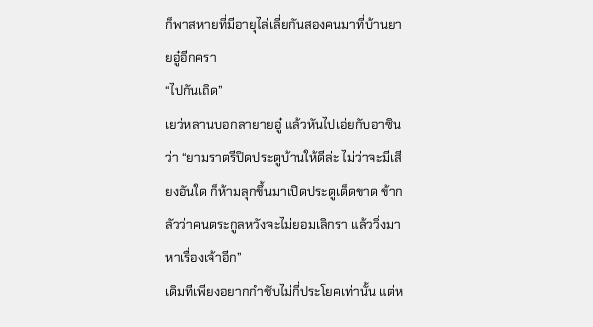ก็พาสหายที่มีอายุไล่เลี่ยกันสองคนมาที่บ้านยายอู๋อีกครา
“ไปกันเถิด”
เยว่หลานบอกลายายอู๋ แล้วหันไปเอ่ยกับอาซินว่า “ยามราตรีปิดประตูบ้านให้ดีล่ะ ไม่ว่าจะมีเสียงอันใด ก็ห้ามลุกขึ้นมาเปิดประตูเด็ดขาด ข้ากลัวว่าคนตระกูลหวังจะไม่ยอมเลิกรา แล้ววิ่งมาหาเรื่องเจ้าอีก”
เดิมทีเพียงอยากกำชับไม่กี่ประโยคเท่านั้น แต่ห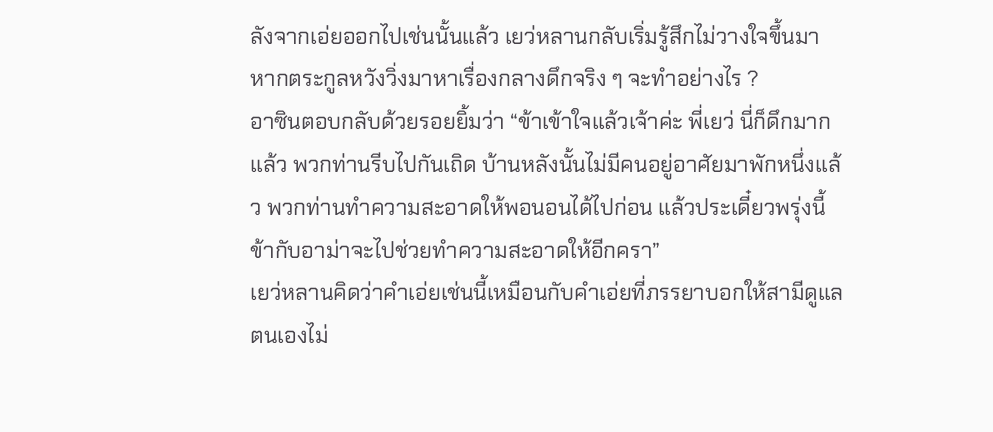ลังจากเอ่ยออกไปเช่นนั้นแล้ว เยว่หลานกลับเริ่มรู้สึกไม่วางใจขึ้นมา
หากตระกูลหวังวิ่งมาหาเรื่องกลางดึกจริง ๆ จะทำอย่างไร ?
อาซินตอบกลับด้วยรอยยิ้มว่า “ข้าเข้าใจแล้วเจ้าค่ะ พี่เยว่ นี่ก็ดึกมากแล้ว พวกท่านรีบไปกันเถิด บ้านหลังนั้นไม่มีคนอยู่อาศัยมาพักหนึ่งแล้ว พวกท่านทำความสะอาดให้พอนอนได้ไปก่อน แล้วประเดี๋ยวพรุ่งนี้ข้ากับอาม่าจะไปช่วยทำความสะอาดให้อีกครา”
เยว่หลานคิดว่าคำเอ่ยเช่นนี้เหมือนกับคำเอ่ยที่ภรรยาบอกให้สามีดูแลตนเองไม่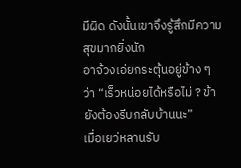มีผิด ดังนั้นเขาจึงรู้สึกมีความสุขมากยิ่งนัก
อาจ้วงเอ่ยกระตุ้นอยู่ข้าง ๆ ว่า “เร็วหน่อยได้หรือไม่ ? ข้ายังต้องรีบกลับบ้านนะ”
เมื่อเยว่หลานรับ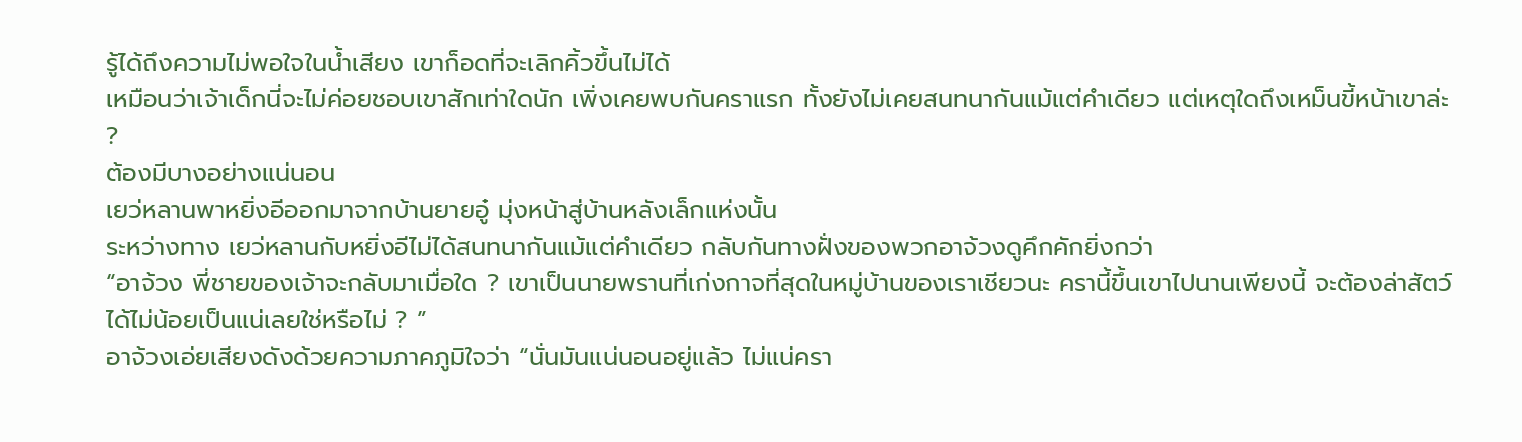รู้ได้ถึงความไม่พอใจในน้ำเสียง เขาก็อดที่จะเลิกคิ้วขึ้นไม่ได้
เหมือนว่าเจ้าเด็กนี่จะไม่ค่อยชอบเขาสักเท่าใดนัก เพิ่งเคยพบกันคราแรก ทั้งยังไม่เคยสนทนากันแม้แต่คำเดียว แต่เหตุใดถึงเหม็นขี้หน้าเขาล่ะ ?
ต้องมีบางอย่างแน่นอน
เยว่หลานพาหยิ่งอีออกมาจากบ้านยายอู๋ มุ่งหน้าสู่บ้านหลังเล็กแห่งนั้น
ระหว่างทาง เยว่หลานกับหยิ่งอีไม่ได้สนทนากันแม้แต่คำเดียว กลับกันทางฝั่งของพวกอาจ้วงดูคึกคักยิ่งกว่า
“อาจ้วง พี่ชายของเจ้าจะกลับมาเมื่อใด ? เขาเป็นนายพรานที่เก่งกาจที่สุดในหมู่บ้านของเราเชียวนะ ครานี้ขึ้นเขาไปนานเพียงนี้ จะต้องล่าสัตว์ได้ไม่น้อยเป็นแน่เลยใช่หรือไม่ ? ”
อาจ้วงเอ่ยเสียงดังด้วยความภาคภูมิใจว่า “นั่นมันแน่นอนอยู่แล้ว ไม่แน่ครา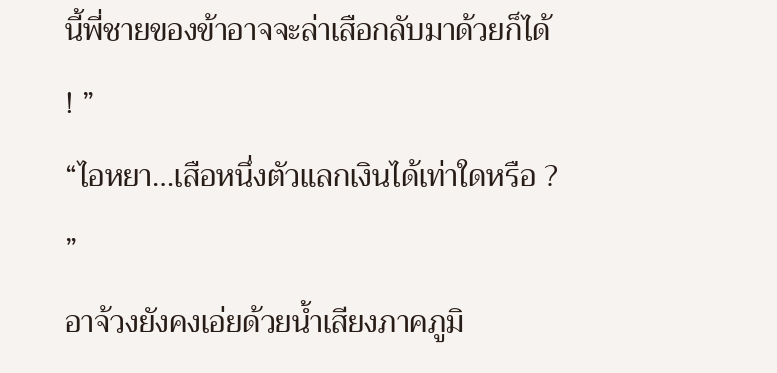นี้พี่ชายของข้าอาจจะล่าเสือกลับมาด้วยก็ได้ ! ”
“ไอหยา…เสือหนึ่งตัวแลกเงินได้เท่าใดหรือ ? ”
อาจ้วงยังคงเอ่ยด้วยน้ำเสียงภาคภูมิ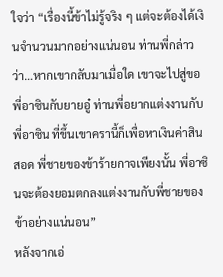ใจว่า “เรื่องนี้ข้าไม่รู้จริง ๆ แต่จะต้องได้เงินจำนวนมากอย่างแน่นอน ท่านพี่กล่าวว่า…หากเขากลับมาเมื่อใด เขาจะไปสู่ขอพี่อาซินกับยายอู๋ ท่านพี่อยากแต่งงานกับพี่อาซิน ที่ขึ้นเขาครานี้ก็เพื่อหาเงินค่าสินสอด พี่ชายของข้าร้ายกาจเพียงนั้น พี่อาซินจะต้องยอมตกลงแต่งงานกับพี่ชายของข้าอย่างแน่นอน”
หลังจากเอ่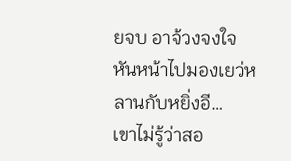ยจบ อาจ้วงจงใจหันหน้าไปมองเยว่หลานกับหยิ่งอี…
เขาไม่รู้ว่าสอ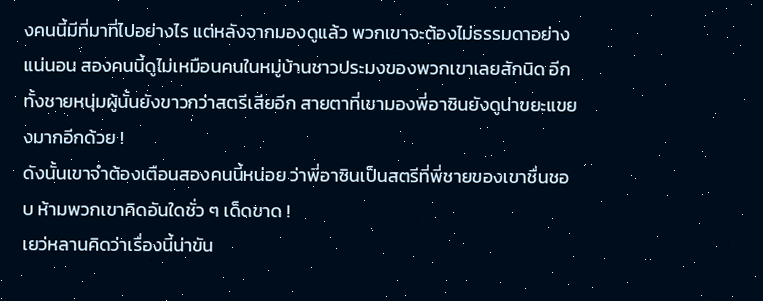งคนนี้มีที่มาที่ไปอย่างไร แต่หลังจากมองดูแล้ว พวกเขาจะต้องไม่ธรรมดาอย่างแน่นอน สองคนนี้ดูไม่เหมือนคนในหมู่บ้านชาวประมงของพวกเขาเลยสักนิด อีกทั้งชายหนุ่มผู้นั้นยังขาวกว่าสตรีเสียอีก สายตาที่เขามองพี่อาซินยังดูน่าขยะแขยงมากอีกด้วย !
ดังนั้นเขาจำต้องเตือนสองคนนี้หน่อย ว่าพี่อาซินเป็นสตรีที่พี่ชายของเขาชื่นชอบ ห้ามพวกเขาคิดอันใดชั่ว ๆ เด็ดขาด !
เยว่หลานคิดว่าเรื่องนี้น่าขัน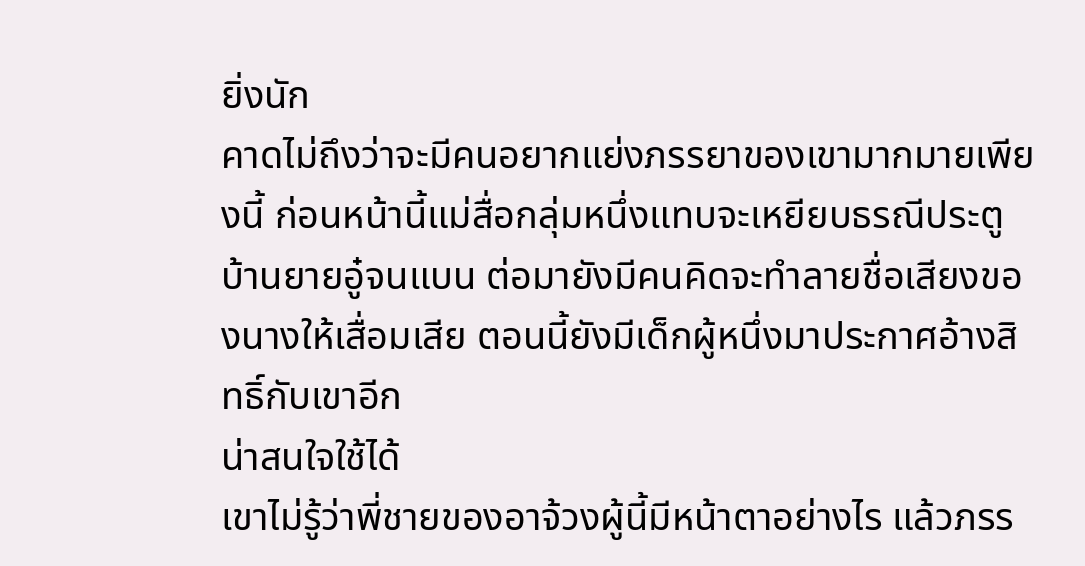ยิ่งนัก
คาดไม่ถึงว่าจะมีคนอยากแย่งภรรยาของเขามากมายเพียงนี้ ก่อนหน้านี้แม่สื่อกลุ่มหนึ่งแทบจะเหยียบธรณีประตูบ้านยายอู๋จนแบน ต่อมายังมีคนคิดจะทำลายชื่อเสียงของนางให้เสื่อมเสีย ตอนนี้ยังมีเด็กผู้หนึ่งมาประกาศอ้างสิทธิ์กับเขาอีก
น่าสนใจใช้ได้
เขาไม่รู้ว่าพี่ชายของอาจ้วงผู้นี้มีหน้าตาอย่างไร แล้วภรร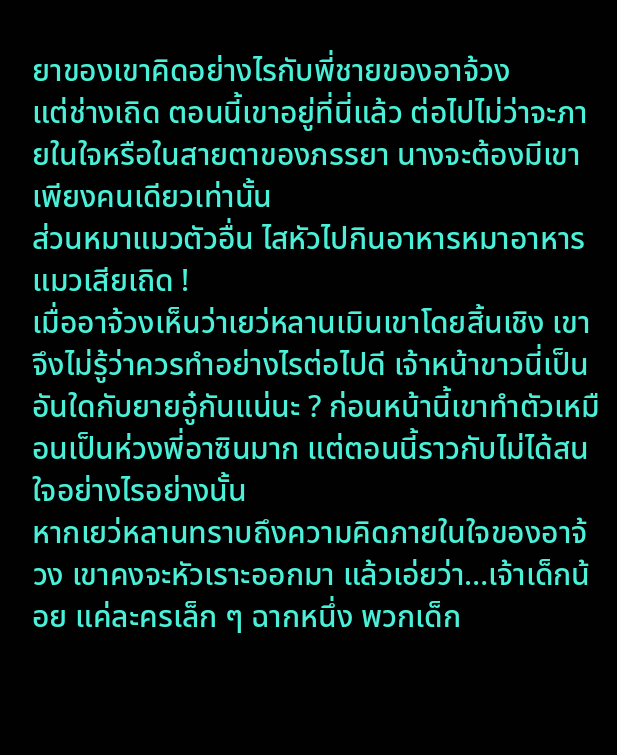ยาของเขาคิดอย่างไรกับพี่ชายของอาจ้วง
แต่ช่างเถิด ตอนนี้เขาอยู่ที่นี่แล้ว ต่อไปไม่ว่าจะภายในใจหรือในสายตาของภรรยา นางจะต้องมีเขาเพียงคนเดียวเท่านั้น
ส่วนหมาแมวตัวอื่น ไสหัวไปกินอาหารหมาอาหารแมวเสียเถิด !
เมื่ออาจ้วงเห็นว่าเยว่หลานเมินเขาโดยสิ้นเชิง เขาจึงไม่รู้ว่าควรทำอย่างไรต่อไปดี เจ้าหน้าขาวนี่เป็นอันใดกับยายอู๋กันแน่นะ ? ก่อนหน้านี้เขาทำตัวเหมือนเป็นห่วงพี่อาซินมาก แต่ตอนนี้ราวกับไม่ได้สนใจอย่างไรอย่างนั้น
หากเยว่หลานทราบถึงความคิดภายในใจของอาจ้วง เขาคงจะหัวเราะออกมา แล้วเอ่ยว่า…เจ้าเด็กน้อย แค่ละครเล็ก ๆ ฉากหนึ่ง พวกเด็ก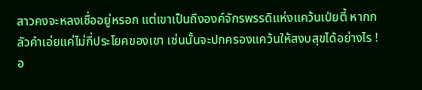สาวคงจะหลงเชื่ออยู่หรอก แต่เขาเป็นถึงองค์จักรพรรดิแห่งแคว้นเป่ยตี้ หากกลัวคำเอ่ยแค่ไม่กี่ประโยคของเขา เช่นนั้นจะปกครองแคว้นให้สงบสุขได้อย่างไร !
อ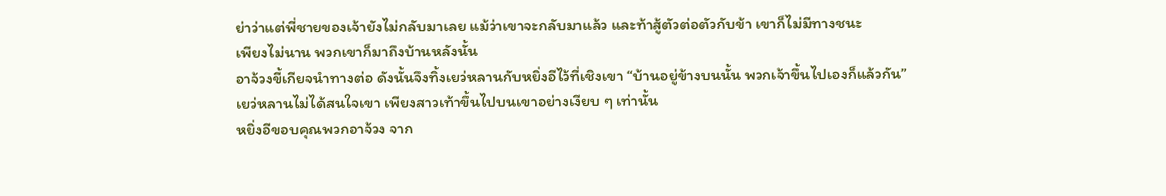ย่าว่าแต่พี่ชายของเจ้ายังไม่กลับมาเลย แม้ว่าเขาจะกลับมาแล้ว และท้าสู้ตัวต่อตัวกับข้า เขาก็ไม่มีทางชนะ
เพียงไม่นาน พวกเขาก็มาถึงบ้านหลังนั้น
อาจ้วงขี้เกียจนำทางต่อ ดังนั้นจึงทิ้งเยว่หลานกับหยิ่งอีไว้ที่เชิงเขา “บ้านอยู่ข้างบนนั้น พวกเจ้าขึ้นไปเองก็แล้วกัน”
เยว่หลานไม่ได้สนใจเขา เพียงสาวเท้าขึ้นไปบนเขาอย่างเงียบ ๆ เท่านั้น
หยิ่งอีขอบคุณพวกอาจ้วง จาก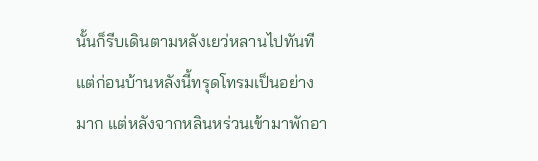นั้นก็รีบเดินตามหลังเยว่หลานไปทันที
แต่ก่อนบ้านหลังนี้ทรุดโทรมเป็นอย่างมาก แต่หลังจากหลินหร่วนเข้ามาพักอา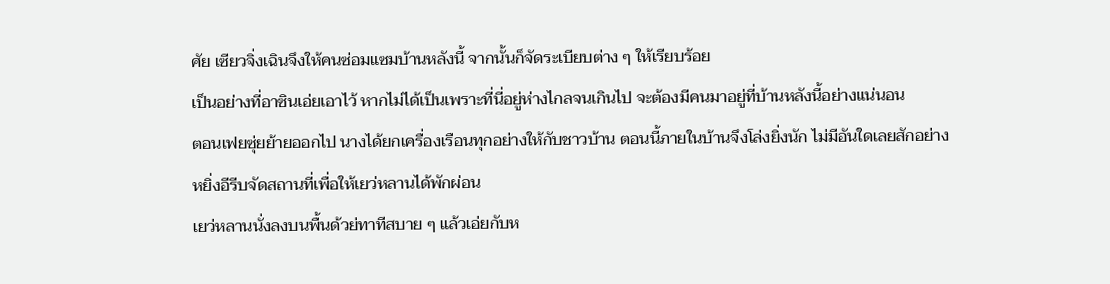ศัย เซียวจิ่งเฉินจึงให้คนซ่อมแซมบ้านหลังนี้ จากนั้นก็จัดระเบียบต่าง ๆ ให้เรียบร้อย
เป็นอย่างที่อาซินเอ่ยเอาไว้ หากไม่ได้เป็นเพราะที่นี่อยู่ห่างไกลจนเกินไป จะต้องมีคนมาอยู่ที่บ้านหลังนี้อย่างแน่นอน
ตอนเฟยซุ่ยย้ายออกไป นางได้ยกเครื่องเรือนทุกอย่างให้กับชาวบ้าน ตอนนี้ภายในบ้านจึงโล่งยิ่งนัก ไม่มีอันใดเลยสักอย่าง
หยิ่งอีรีบจัดสถานที่เพื่อให้เยว่หลานได้พักผ่อน
เยว่หลานนั่งลงบนพื้นด้วย่ทาทีสบาย ๆ แล้วเอ่ยกับห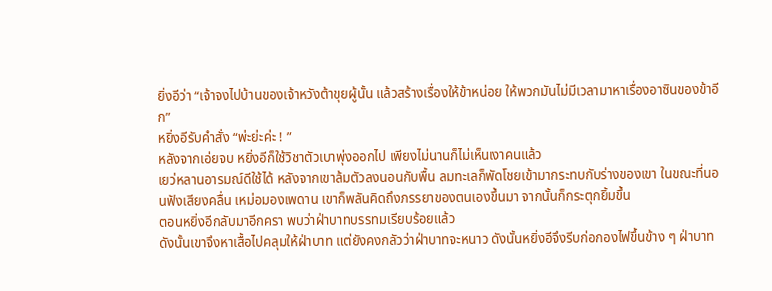ยิ่งอีว่า “เจ้าจงไปบ้านของเจ้าหวังต้าขุยผู้นั้น แล้วสร้างเรื่องให้ข้าหน่อย ให้พวกมันไม่มีเวลามาหาเรื่องอาซินของข้าอีก”
หยิ่งอีรับคำสั่ง “พ่ะย่ะค่ะ ! ”
หลังจากเอ่ยจบ หยิ่งอีก็ใช้วิชาตัวเบาพุ่งออกไป เพียงไม่นานก็ไม่เห็นเงาคนแล้ว
เยว่หลานอารมณ์ดีใช้ได้ หลังจากเขาล้มตัวลงนอนกับพื้น ลมทะเลก็พัดโชยเข้ามากระทบกับร่างของเขา ในขณะที่นอนฟังเสียงคลื่น เหม่อมองเพดาน เขาก็พลันคิดถึงภรรยาของตนเองขึ้นมา จากนั้นก็กระตุกยิ้มขึ้น
ตอนหยิ่งอีกลับมาอีกครา พบว่าฝ่าบาทบรรทมเรียบร้อยแล้ว
ดังนั้นเขาจึงหาเสื้อไปคลุมให้ฝ่าบาท แต่ยังคงกลัวว่าฝ่าบาทจะหนาว ดังนั้นหยิ่งอีจึงรีบก่อกองไฟขึ้นข้าง ๆ ฝ่าบาท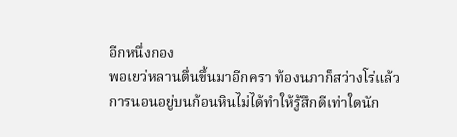อีกหนึ่งกอง
พอเยว่หลานตื่นขึ้นมาอีกครา ท้องนภาก็สว่างโร่แล้ว
การนอนอยู่บนก้อนหินไม่ได้ทำให้รู้สึกดีเท่าใดนัก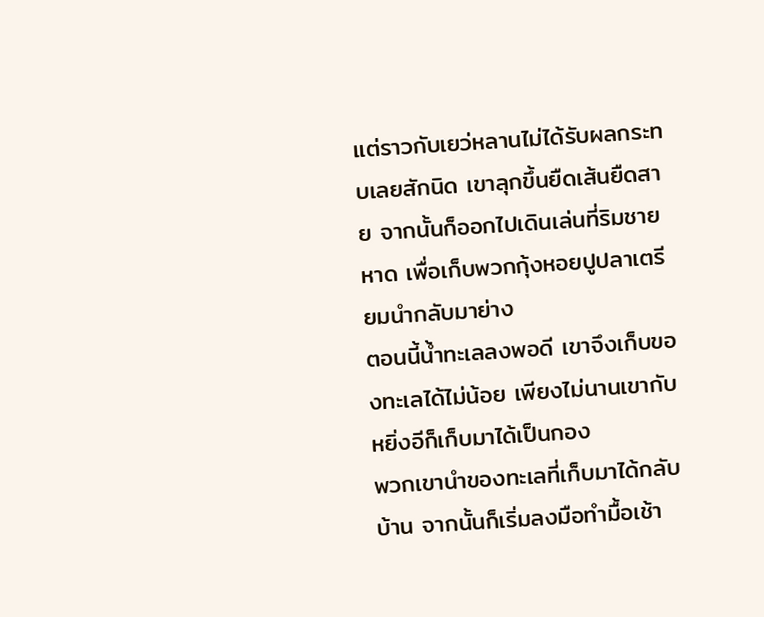แต่ราวกับเยว่หลานไม่ได้รับผลกระทบเลยสักนิด เขาลุกขึ้นยืดเส้นยืดสาย จากนั้นก็ออกไปเดินเล่นที่ริมชายหาด เพื่อเก็บพวกกุ้งหอยปูปลาเตรียมนำกลับมาย่าง
ตอนนี้น้ำทะเลลงพอดี เขาจึงเก็บของทะเลได้ไม่น้อย เพียงไม่นานเขากับหยิ่งอีก็เก็บมาได้เป็นกอง
พวกเขานำของทะเลที่เก็บมาได้กลับบ้าน จากนั้นก็เริ่มลงมือทำมื้อเช้า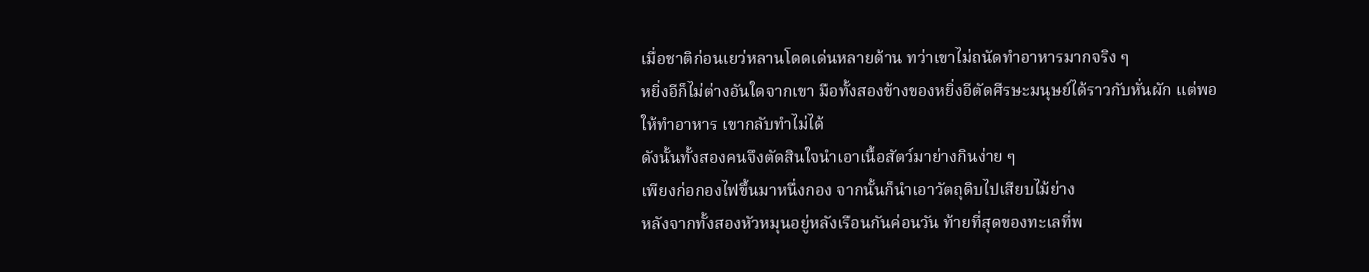เมื่อชาติก่อนเยว่หลานโดดเด่นหลายด้าน ทว่าเขาไม่ถนัดทำอาหารมากจริง ๆ
หยิ่งอีก็ไม่ต่างอันใดจากเขา มือทั้งสองข้างของหยิ่งอีตัดศีรษะมนุษย์ได้ราวกับหั่นผัก แต่พอให้ทำอาหาร เขากลับทำไม่ได้
ดังนั้นทั้งสองคนจึงตัดสินใจนำเอาเนื้อสัตว์มาย่างกินง่าย ๆ
เพียงก่อกองไฟขึ้นมาหนึ่งกอง จากนั้นก็นำเอาวัตถุดิบไปเสียบไม้ย่าง
หลังจากทั้งสองหัวหมุนอยู่หลังเรือนกันค่อนวัน ท้ายที่สุดของทะเลที่พ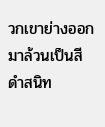วกเขาย่างออกมาล้วนเป็นสีดำสนิท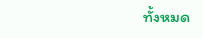ทั้งหมด